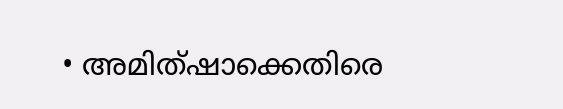• അമിത്ഷാക്കെതിരെ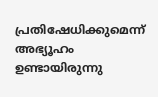പ്രതിഷേധിക്കുമെന്ന് അഭ്യൂഹം ഉണ്ടായിരുന്നു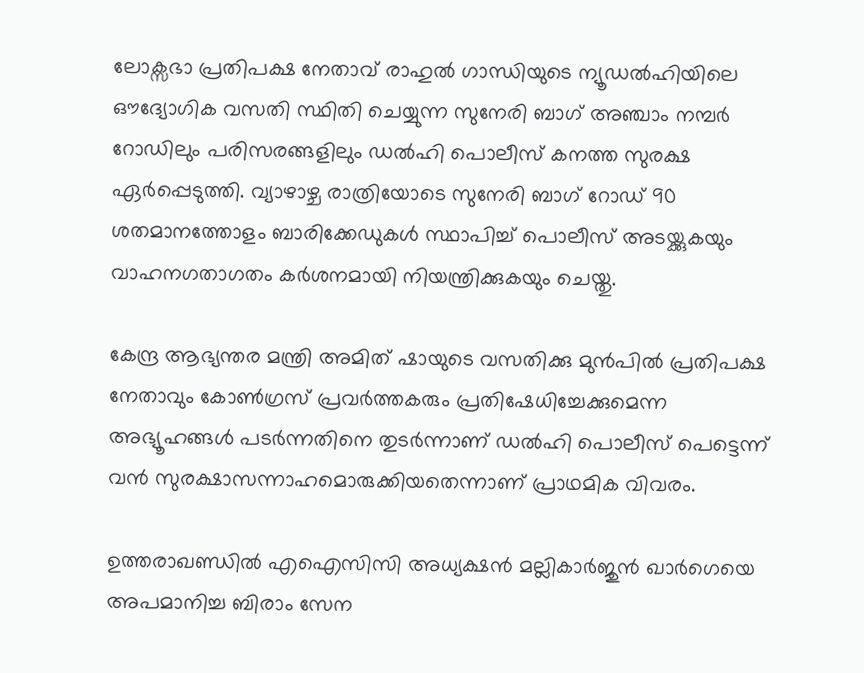ലോക്സഭാ പ്രതിപക്ഷ നേതാവ് രാഹുൽ ഗാന്ധിയുടെ ന്യൂഡൽഹിയിലെ ഔദ്യോഗിക വസതി സ്ഥിതി ചെയ്യുന്ന സുനേരി ബാഗ് അഞ്ചാം നമ്പർ റോഡിലും പരിസരങ്ങളിലും ഡൽഹി പൊലീസ് കനത്ത സുരക്ഷ ഏർപ്പെടുത്തി. വ്യാഴാഴ്ച രാത്രിയോടെ സുനേരി ബാഗ് റോഡ് 90 ശതമാനത്തോളം ബാരിക്കേഡുകൾ സ്ഥാപിച്ച് പൊലീസ് അടയ്ക്കുകയും വാഹനഗതാഗതം കർശനമായി നിയന്ത്രിക്കുകയും ചെയ്തു.

കേന്ദ്ര ആഭ്യന്തര മന്ത്രി അമിത് ഷായുടെ വസതിക്കു മുൻപിൽ പ്രതിപക്ഷ നേതാവും കോൺഗ്രസ് പ്രവർത്തകരും പ്രതിഷേധിച്ചേക്കുമെന്ന അഭ്യൂഹങ്ങൾ പടർന്നതിനെ തുടർന്നാണ് ഡൽഹി പൊലീസ് പെട്ടെന്ന് വൻ സുരക്ഷാസന്നാഹമൊരുക്കിയതെന്നാണ് പ്രാഥമിക വിവരം.

ഉത്തരാഖണ്ഡിൽ എഐസിസി അധ്യക്ഷൻ മല്ലികാർജുൻ ഖാർഗെയെ അപമാനിച്ച ബിരാം സേന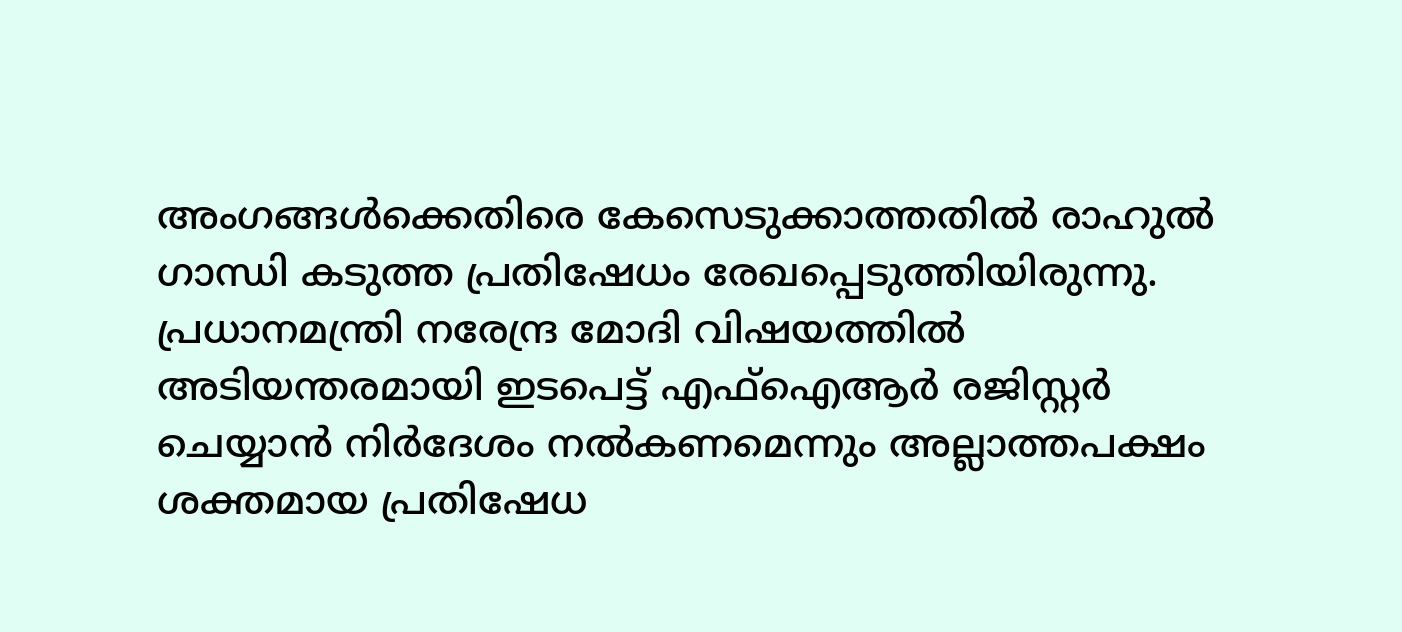അംഗങ്ങൾക്കെതിരെ കേസെടുക്കാത്തതിൽ രാഹുൽ ഗാന്ധി കടുത്ത പ്രതിഷേധം രേഖപ്പെടുത്തിയിരുന്നു. പ്രധാനമന്ത്രി നരേന്ദ്ര മോദി വിഷയത്തിൽ അടിയന്തരമായി ഇടപെട്ട് എഫ്ഐആർ രജിസ്റ്റർ ചെയ്യാൻ നിർദേശം നൽകണമെന്നും അല്ലാത്തപക്ഷം ശക്തമായ പ്രതിഷേധ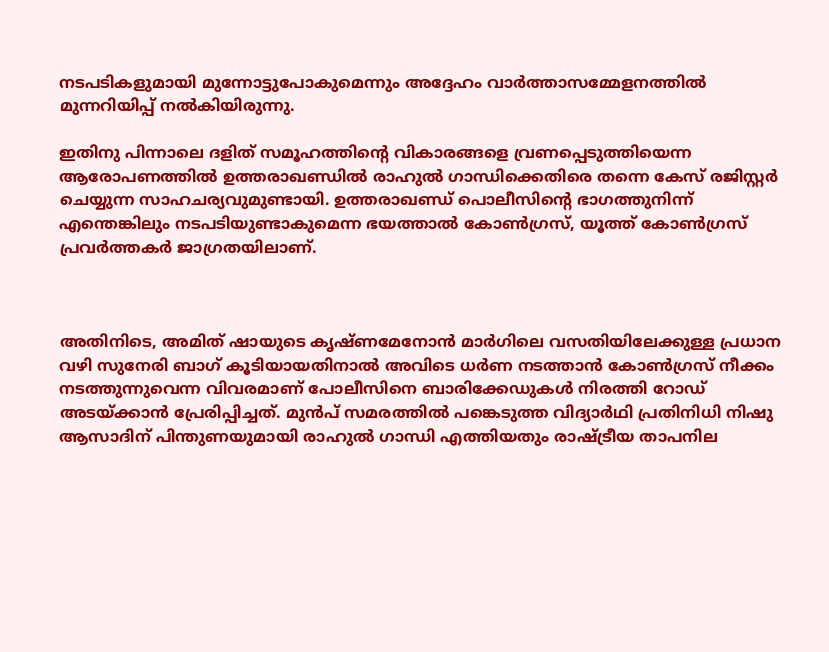നടപടികളുമായി മുന്നോട്ടുപോകുമെന്നും അദ്ദേഹം വാർത്താസമ്മേളനത്തിൽ മുന്നറിയിപ്പ് നൽകിയിരുന്നു.

ഇതിനു പിന്നാലെ ദളിത് സമൂഹത്തിന്റെ വികാരങ്ങളെ വ്രണപ്പെടുത്തിയെന്ന ആരോപണത്തിൽ ഉത്തരാഖണ്ഡിൽ രാഹുൽ ഗാന്ധിക്കെതിരെ തന്നെ കേസ് രജിസ്റ്റർ ചെയ്യുന്ന സാഹചര്യവുമുണ്ടായി. ഉത്തരാഖണ്ഡ് പൊലീസിന്റെ ഭാഗത്തുനിന്ന് എന്തെങ്കിലും നടപടിയുണ്ടാകുമെന്ന ഭയത്താൽ കോൺഗ്രസ്, യൂത്ത് കോൺഗ്രസ് പ്രവർത്തകർ ജാഗ്രതയിലാണ്.



അതിനിടെ, അമിത് ഷായുടെ കൃഷ്ണമേനോൻ മാർഗിലെ വസതിയിലേക്കുള്ള പ്രധാന വഴി സുനേരി ബാഗ് കൂടിയായതിനാൽ അവിടെ ധർണ നടത്താൻ കോൺഗ്രസ് നീക്കം നടത്തുന്നുവെന്ന വിവരമാണ് പോലീസിനെ ബാരിക്കേഡുകൾ നിരത്തി റോഡ് അടയ്ക്കാൻ പ്രേരിപ്പിച്ചത്. മുൻപ് സമരത്തിൽ പങ്കെടുത്ത വിദ്യാർഥി പ്രതിനിധി നിഷു ആസാദിന് പിന്തുണയുമായി രാഹുൽ ഗാന്ധി എത്തിയതും രാഷ്ട്രീയ താപനില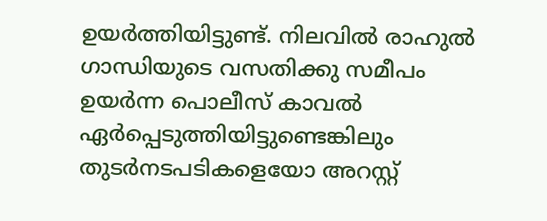ഉയർത്തിയിട്ടുണ്ട്. നിലവിൽ രാഹുൽ ഗാന്ധിയുടെ വസതിക്കു സമീപം ഉയർന്ന പൊലീസ് കാവൽ ഏർപ്പെടുത്തിയിട്ടുണ്ടെങ്കിലും തുടർനടപടികളെയോ അറസ്റ്റ്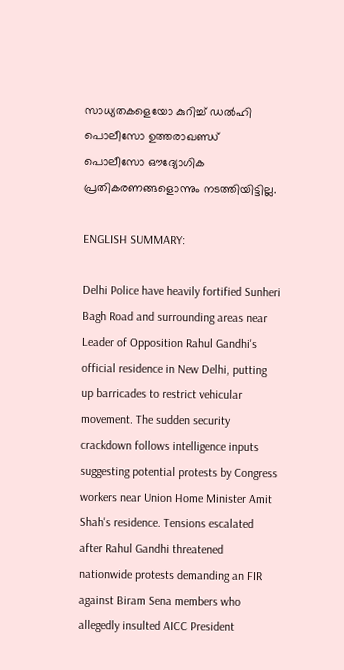സാധ്യതകളെയോ കുറിച്ച് ഡൽഹി പൊലീസോ ഉത്തരാഖണ്ഡ് പൊലീസോ ഔദ്യോഗിക പ്രതികരണങ്ങളൊന്നും നടത്തിയിട്ടില്ല.

ENGLISH SUMMARY:

Delhi Police have heavily fortified Sunheri Bagh Road and surrounding areas near Leader of Opposition Rahul Gandhi's official residence in New Delhi, putting up barricades to restrict vehicular movement. The sudden security crackdown follows intelligence inputs suggesting potential protests by Congress workers near Union Home Minister Amit Shah's residence. Tensions escalated after Rahul Gandhi threatened nationwide protests demanding an FIR against Biram Sena members who allegedly insulted AICC President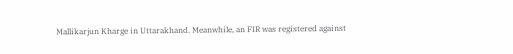Mallikarjun Kharge in Uttarakhand. Meanwhile, an FIR was registered against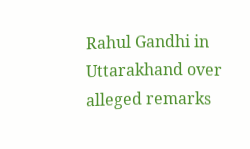Rahul Gandhi in Uttarakhand over alleged remarks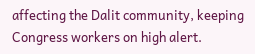affecting the Dalit community, keeping Congress workers on high alert.